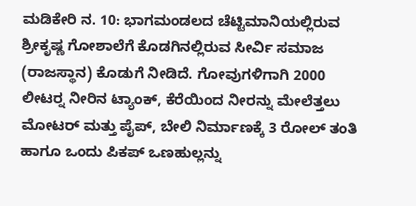ಮಡಿಕೇರಿ ನ. 10: ಭಾಗಮಂಡಲದ ಚೆಟ್ಟಿಮಾನಿಯಲ್ಲಿರುವ ಶ್ರೀಕೃಷ್ಣ ಗೋಶಾಲೆಗೆ ಕೊಡಗಿನಲ್ಲಿರುವ ಸೀರ್ವಿ ಸಮಾಜ (ರಾಜಸ್ಥಾನ) ಕೊಡುಗೆ ನೀಡಿದೆ. ಗೋವುಗಳಿಗಾಗಿ 2000 ಲೀಟರ್‍ನ ನೀರಿನ ಟ್ಯಾಂಕ್, ಕೆರೆಯಿಂದ ನೀರನ್ನು ಮೇಲೆತ್ತಲು ಮೋಟರ್ ಮತ್ತು ಪೈಪ್, ಬೇಲಿ ನಿರ್ಮಾಣಕ್ಕೆ 3 ರೋಲ್ ತಂತಿ ಹಾಗೂ ಒಂದು ಪಿಕಪ್ ಒಣಹುಲ್ಲನ್ನು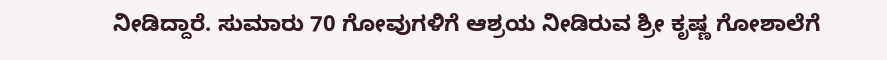ನೀಡಿದ್ದಾರೆ. ಸುಮಾರು 70 ಗೋವುಗಳಿಗೆ ಆಶ್ರಯ ನೀಡಿರುವ ಶ್ರೀ ಕೃಷ್ಣ ಗೋಶಾಲೆಗೆ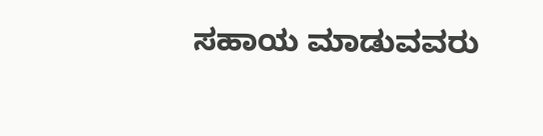ಸಹಾಯ ಮಾಡುವವರು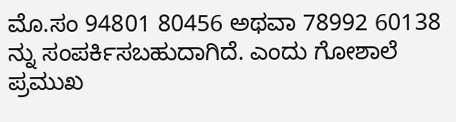ಮೊ.ಸಂ 94801 80456 ಅಥವಾ 78992 60138 ನ್ನು ಸಂಪರ್ಕಿಸಬಹುದಾಗಿದೆ. ಎಂದು ಗೋಶಾಲೆ ಪ್ರಮುಖ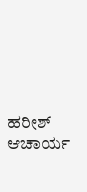ಹರೀಶ್ ಆಚಾರ್ಯ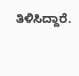ತಿಳಿಸಿದ್ದಾರೆ.